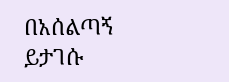በአሰልጣኝ ይታገሱ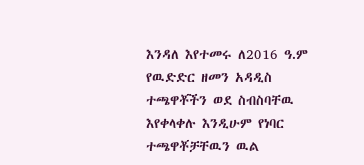እንዳለ እየተመሩ ለ2016 ዓ.ም የዉድድር ዘመን አዳዲስ ተጫዋቾችን ወደ ስብስባቸዉ እየቀላቀሉ እንዲሁም የነባር ተጫዋቾቻቸዉን ዉል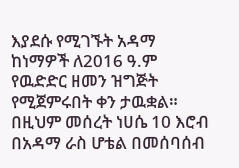እያደሱ የሚገኙት አዳማ ከነማዎች ለ2016 ዓ.ም የዉድድር ዘመን ዝግጅት የሚጀምሩበት ቀን ታዉቋል።
በዚህም መሰረት ነሀሴ 10 እሮብ በአዳማ ራስ ሆቴል በመሰባሰብ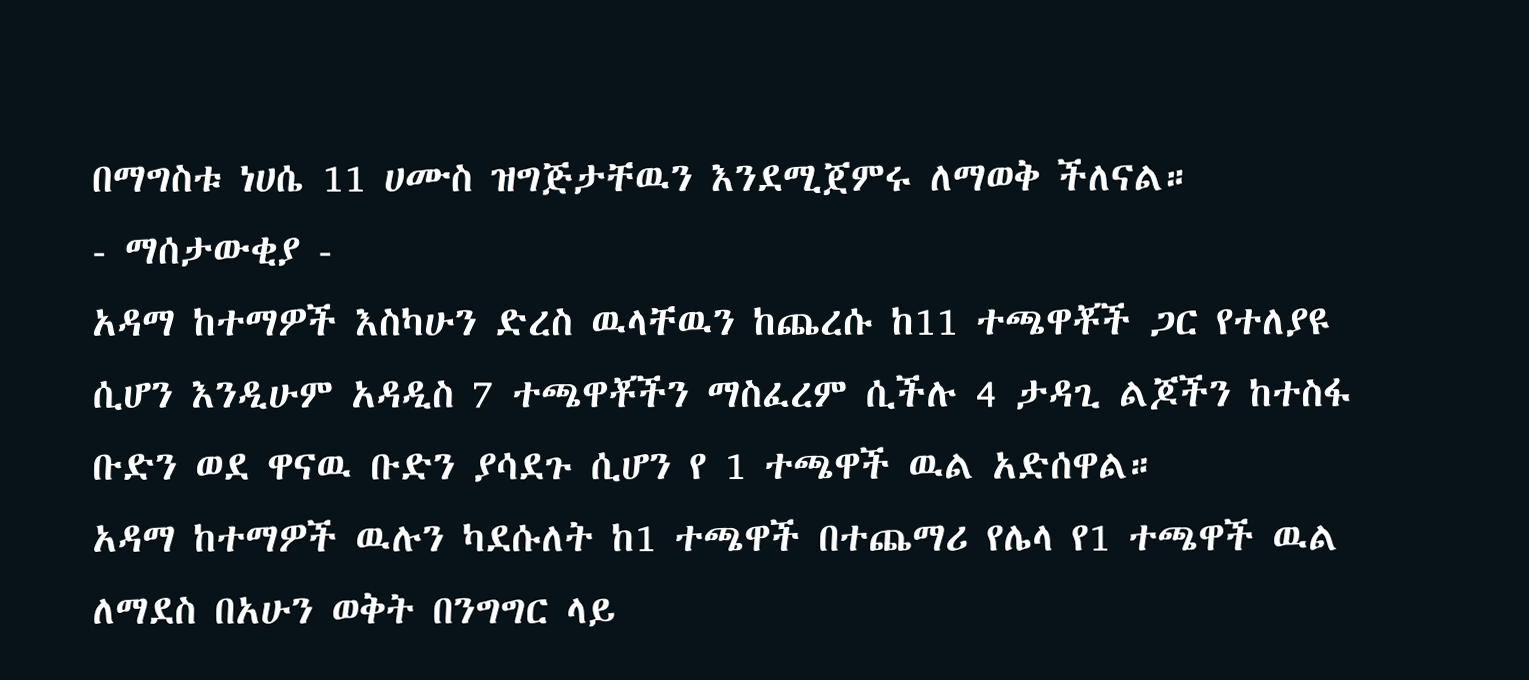በማግስቱ ነሀሴ 11 ሀሙስ ዝግጅታቸዉን እንደሚጀምሩ ለማወቅ ችለናል።
- ማሰታውቂያ -
አዳማ ከተማዎች እስካሁን ድረስ ዉላቸዉን ከጨረሱ ከ11 ተጫዋቾች ጋር የተለያዩ ሲሆን እንዲሁም አዳዲስ 7 ተጫዋቾችን ማስፈረም ሲችሉ 4 ታዳጊ ልጆችን ከተስፋ ቡድን ወደ ዋናዉ ቡድን ያሳደጉ ሲሆን የ 1 ተጫዋች ዉል አድሰዋል።
አዳማ ከተማዎች ዉሉን ካደሱለት ከ1 ተጫዋች በተጨማሪ የሌላ የ1 ተጫዋች ዉል ለማደስ በአሁን ወቅት በንግግር ላይ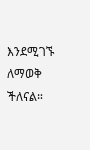እንደሚገኙ ለማወቅ ችለናል።